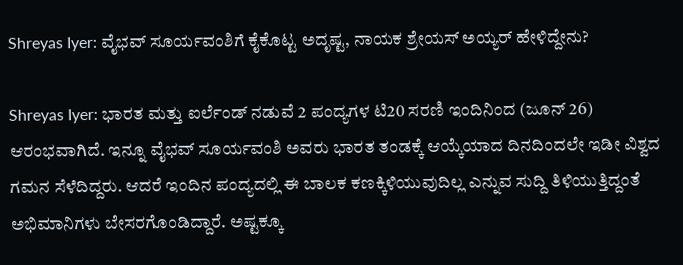Shreyas Iyer: ವೈಭವ್ ಸೂರ್ಯವಂಶಿಗೆ ಕೈಕೊಟ್ಟ ಅದೃಷ್ಟ, ನಾಯಕ ಶ್ರೇಯಸ್‌ ಅಯ್ಯರ್ ಹೇಳಿದ್ದೇನು?

Shreyas Iyer: ಭಾರತ ಮತ್ತು ಐರ್ಲೆಂಡ್ ನಡುವೆ 2 ಪಂದ್ಯಗಳ ಟಿ20 ಸರಣಿ ಇಂದಿನಿಂದ (ಜೂನ್ 26) ಆರಂಭವಾಗಿದೆ. ಇನ್ನೂ ವೈಭವ್ ಸೂರ್ಯವಂಶಿ ಅವರು ಭಾರತ ತಂಡಕ್ಕೆ ಆಯ್ಕೆಯಾದ ದಿನದಿಂದಲೇ ಇಡೀ ವಿಶ್ವದ ಗಮನ ಸೆಳೆದಿದ್ದರು. ಆದರೆ ಇಂದಿನ ಪಂದ್ಯದಲ್ಲಿ ಈ ಬಾಲಕ ಕಣಕ್ಕಿಳಿಯುವುದಿಲ್ಲ ಎನ್ನುವ ಸುದ್ದಿ ತಿಳಿಯುತ್ತಿದ್ದಂತೆ ಅಭಿಮಾನಿಗಳು ಬೇಸರಗೊಂಡಿದ್ದಾರೆ. ಅಷ್ಟಕ್ಕೂ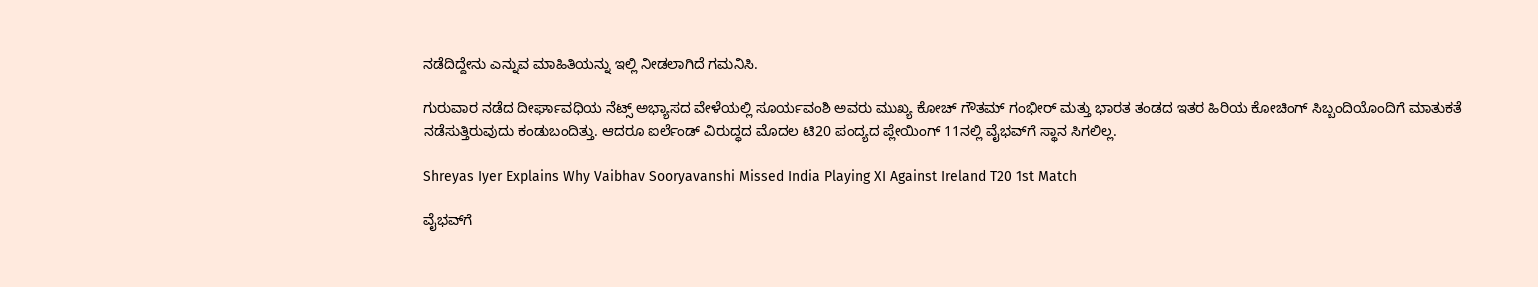ನಡೆದಿದ್ದೇನು ಎನ್ನುವ ಮಾಹಿತಿಯನ್ನು ಇಲ್ಲಿ ನೀಡಲಾಗಿದೆ ಗಮನಿಸಿ.

ಗುರುವಾರ ನಡೆದ ದೀರ್ಘಾವಧಿಯ ನೆಟ್ಸ್ ಅಭ್ಯಾಸದ ವೇಳೆಯಲ್ಲಿ ಸೂರ್ಯವಂಶಿ ಅವರು ಮುಖ್ಯ ಕೋಚ್ ಗೌತಮ್ ಗಂಭೀರ್ ಮತ್ತು ಭಾರತ ತಂಡದ ಇತರ ಹಿರಿಯ ಕೋಚಿಂಗ್ ಸಿಬ್ಬಂದಿಯೊಂದಿಗೆ ಮಾತುಕತೆ ನಡೆಸುತ್ತಿರುವುದು ಕಂಡುಬಂದಿತ್ತು. ಆದರೂ ಐರ್ಲೆಂಡ್ ವಿರುದ್ಧದ ಮೊದಲ ಟಿ20 ಪಂದ್ಯದ ಪ್ಲೇಯಿಂಗ್ 11ನಲ್ಲಿ ವೈಭವ್‌ಗೆ ಸ್ಥಾನ ಸಿಗಲಿಲ್ಲ.

Shreyas Iyer Explains Why Vaibhav Sooryavanshi Missed India Playing XI Against Ireland T20 1st Match

ವೈಭವ್‌ಗೆ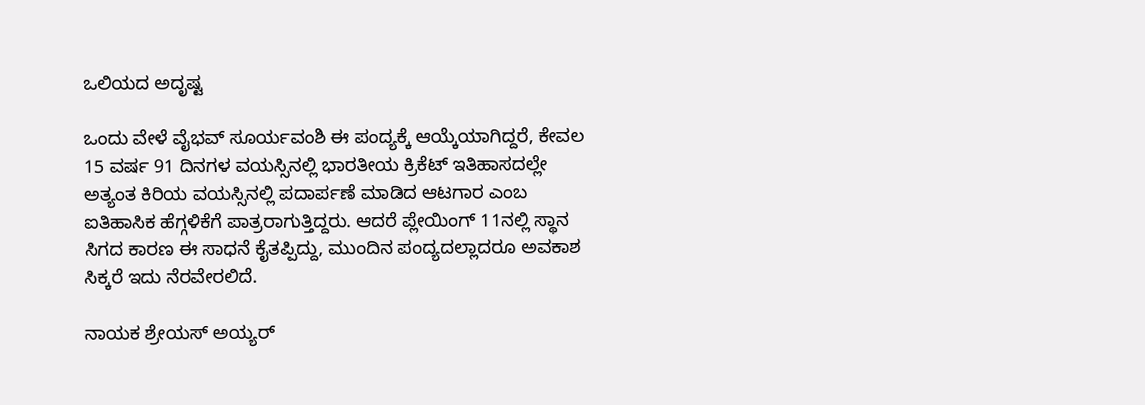ಒಲಿಯದ ಅದೃಷ್ಟ

ಒಂದು ವೇಳೆ ವೈಭವ್ ಸೂರ್ಯವಂಶಿ ಈ ಪಂದ್ಯಕ್ಕೆ ಆಯ್ಕೆಯಾಗಿದ್ದರೆ, ಕೇವಲ 15 ವರ್ಷ 91 ದಿನಗಳ ವಯಸ್ಸಿನಲ್ಲಿ ಭಾರತೀಯ ಕ್ರಿಕೆಟ್ ಇತಿಹಾಸದಲ್ಲೇ ಅತ್ಯಂತ ಕಿರಿಯ ವಯಸ್ಸಿನಲ್ಲಿ ಪದಾರ್ಪಣೆ ಮಾಡಿದ ಆಟಗಾರ ಎಂಬ ಐತಿಹಾಸಿಕ ಹೆಗ್ಗಳಿಕೆಗೆ ಪಾತ್ರರಾಗುತ್ತಿದ್ದರು. ಆದರೆ ಪ್ಲೇಯಿಂಗ್ 11ನಲ್ಲಿ ಸ್ಥಾನ ಸಿಗದ ಕಾರಣ ಈ ಸಾಧನೆ ಕೈತಪ್ಪಿದ್ದು, ಮುಂದಿನ ಪಂದ್ಯದಲ್ಲಾದರೂ ಅವಕಾಶ ಸಿಕ್ಕರೆ ಇದು ನೆರವೇರಲಿದೆ.

ನಾಯಕ ಶ್ರೇಯಸ್ ಅಯ್ಯರ್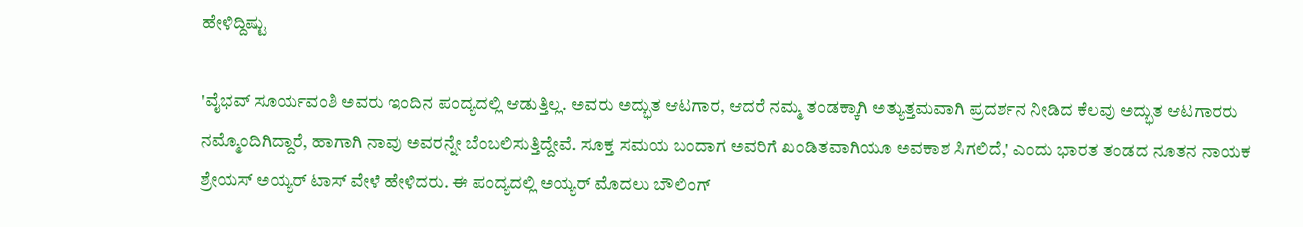ಹೇಳಿದ್ದಿಷ್ಟು

'ವೈಭವ್ ಸೂರ್ಯವಂಶಿ ಅವರು ಇಂದಿನ ಪಂದ್ಯದಲ್ಲಿ ಆಡುತ್ತಿಲ್ಲ. ಅವರು ಅದ್ಭುತ ಆಟಗಾರ, ಆದರೆ ನಮ್ಮ ತಂಡಕ್ಕಾಗಿ ಅತ್ಯುತ್ತಮವಾಗಿ ಪ್ರದರ್ಶನ ನೀಡಿದ ಕೆಲವು ಅದ್ಭುತ ಆಟಗಾರರು ನಮ್ಮೊಂದಿಗಿದ್ದಾರೆ, ಹಾಗಾಗಿ ನಾವು ಅವರನ್ನೇ ಬೆಂಬಲಿಸುತ್ತಿದ್ದೇವೆ. ಸೂಕ್ತ ಸಮಯ ಬಂದಾಗ ಅವರಿಗೆ ಖಂಡಿತವಾಗಿಯೂ ಅವಕಾಶ ಸಿಗಲಿದೆ,' ಎಂದು ಭಾರತ ತಂಡದ ನೂತನ ನಾಯಕ ಶ್ರೇಯಸ್ ಅಯ್ಯರ್ ಟಾಸ್ ವೇಳೆ ಹೇಳಿದರು. ಈ ಪಂದ್ಯದಲ್ಲಿ ಅಯ್ಯರ್ ಮೊದಲು ಬೌಲಿಂಗ್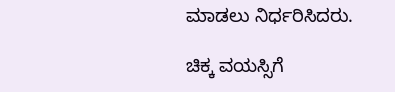ಮಾಡಲು ನಿರ್ಧರಿಸಿದರು.

ಚಿಕ್ಕ ವಯಸ್ಸಿಗೆ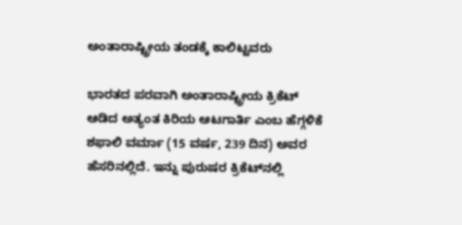ಅಂತಾರಾಷ್ಟ್ರೀಯ ತಂಡಕ್ಕೆ ಕಾಲಿಟ್ಟವರು

ಭಾರತದ ಪರವಾಗಿ ಅಂತಾರಾಷ್ಟ್ರೀಯ ಕ್ರಿಕೆಟ್ ಆಡಿದ ಅತ್ಯಂತ ಕಿರಿಯ ಆಟಗಾರ್ತಿ ಎಂಬ ಹೆಗ್ಗಳಿಕೆ ಶಫಾಲಿ ವರ್ಮಾ (15 ವರ್ಷ, 239 ದಿನ) ಅವರ ಹೆಸರಿನಲ್ಲಿದೆ. ಇನ್ನು ಪುರುಷರ ಕ್ರಿಕೆಟ್‌ನಲ್ಲಿ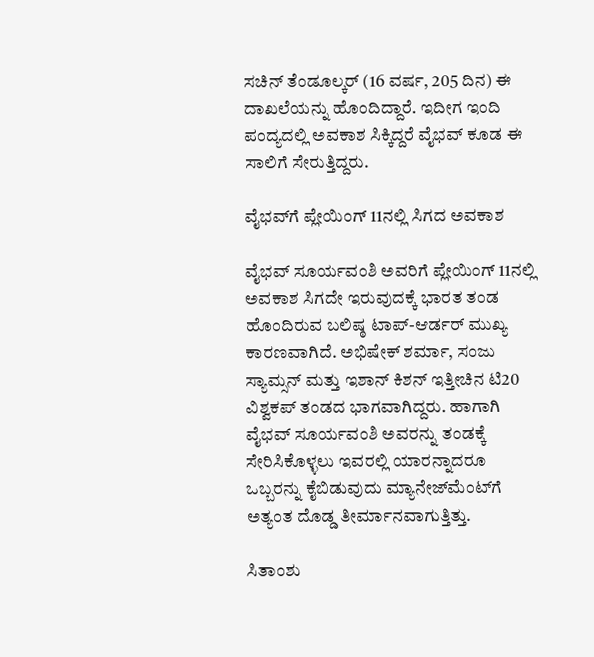ಸಚಿನ್ ತೆಂಡೂಲ್ಕರ್ (16 ವರ್ಷ, 205 ದಿನ) ಈ ದಾಖಲೆಯನ್ನು ಹೊಂದಿದ್ದಾರೆ. ಇದೀಗ ಇಂದಿ ಪಂದ್ಯದಲ್ಲಿ ಅವಕಾಶ ಸಿಕ್ಕಿದ್ದರೆ ವೈಭವ್ ಕೂಡ ಈ ಸಾಲಿಗೆ ಸೇರುತ್ತಿದ್ದರು.

ವೈಭವ್‌ಗೆ ಪ್ಲೇಯಿಂಗ್ 11ನಲ್ಲಿ ಸಿಗದ ಅವಕಾಶ

ವೈಭವ್ ಸೂರ್ಯವಂಶಿ ಅವರಿಗೆ ಪ್ಲೇಯಿಂಗ್ 11ನಲ್ಲಿ ಅವಕಾಶ ಸಿಗದೇ ಇರುವುದಕ್ಕೆ ಭಾರತ ತಂಡ ಹೊಂದಿರುವ ಬಲಿಷ್ಠ ಟಾಪ್-ಆರ್ಡರ್ ಮುಖ್ಯ ಕಾರಣವಾಗಿದೆ. ಅಭಿಷೇಕ್ ಶರ್ಮಾ, ಸಂಜು ಸ್ಯಾಮ್ಸನ್ ಮತ್ತು ಇಶಾನ್ ಕಿಶನ್ ಇತ್ತೀಚಿನ ಟಿ20 ವಿಶ್ವಕಪ್ ತಂಡದ ಭಾಗವಾಗಿದ್ದರು. ಹಾಗಾಗಿ ವೈಭವ್ ಸೂರ್ಯವಂಶಿ ಅವರನ್ನು ತಂಡಕ್ಕೆ ಸೇರಿಸಿಕೊಳ್ಳಲು ಇವರಲ್ಲಿ ಯಾರನ್ನಾದರೂ ಒಬ್ಬರನ್ನು ಕೈಬಿಡುವುದು ಮ್ಯಾನೇಜ್‌ಮೆಂಟ್‌ಗೆ ಅತ್ಯಂತ ದೊಡ್ಡ ತೀರ್ಮಾನವಾಗುತ್ತಿತ್ತು.

ಸಿತಾಂಶು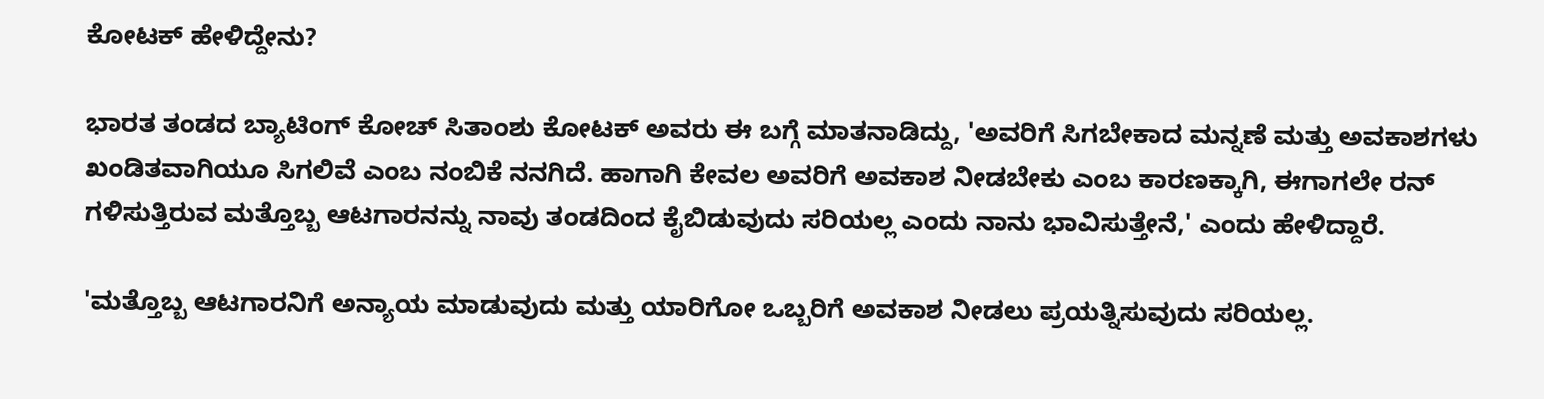ಕೋಟಕ್ ಹೇಳಿದ್ದೇನು?

ಭಾರತ ತಂಡದ ಬ್ಯಾಟಿಂಗ್ ಕೋಚ್ ಸಿತಾಂಶು ಕೋಟಕ್ ಅವರು ಈ ಬಗ್ಗೆ ಮಾತನಾಡಿದ್ದು, 'ಅವರಿಗೆ ಸಿಗಬೇಕಾದ ಮನ್ನಣೆ ಮತ್ತು ಅವಕಾಶಗಳು ಖಂಡಿತವಾಗಿಯೂ ಸಿಗಲಿವೆ ಎಂಬ ನಂಬಿಕೆ ನನಗಿದೆ. ಹಾಗಾಗಿ ಕೇವಲ ಅವರಿಗೆ ಅವಕಾಶ ನೀಡಬೇಕು ಎಂಬ ಕಾರಣಕ್ಕಾಗಿ, ಈಗಾಗಲೇ ರನ್ ಗಳಿಸುತ್ತಿರುವ ಮತ್ತೊಬ್ಬ ಆಟಗಾರನನ್ನು ನಾವು ತಂಡದಿಂದ ಕೈಬಿಡುವುದು ಸರಿಯಲ್ಲ ಎಂದು ನಾನು ಭಾವಿಸುತ್ತೇನೆ,' ಎಂದು ಹೇಳಿದ್ದಾರೆ.

'ಮತ್ತೊಬ್ಬ ಆಟಗಾರನಿಗೆ ಅನ್ಯಾಯ ಮಾಡುವುದು ಮತ್ತು ಯಾರಿಗೋ ಒಬ್ಬರಿಗೆ ಅವಕಾಶ ನೀಡಲು ಪ್ರಯತ್ನಿಸುವುದು ಸರಿಯಲ್ಲ.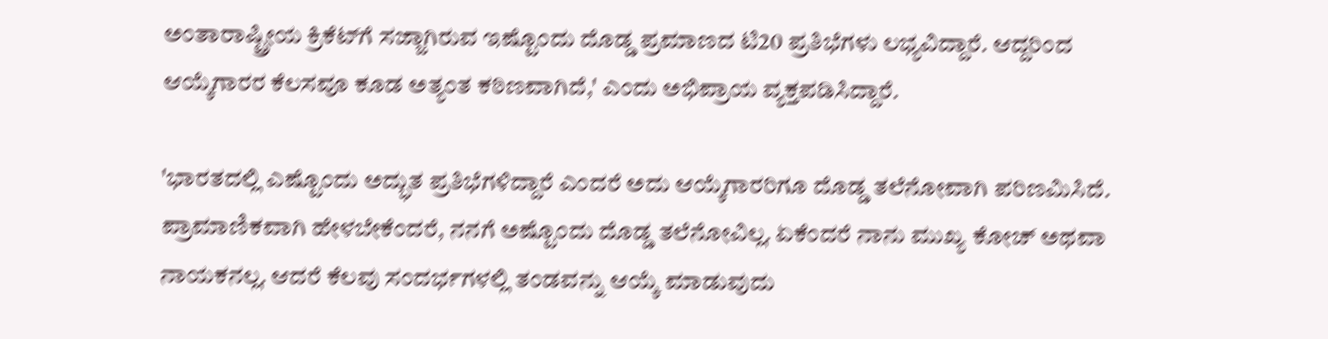ಅಂತಾರಾಷ್ಟ್ರೀಯ ಕ್ರಿಕೆಟ್‌ಗೆ ಸಜ್ಜಾಗಿರುವ ಇಷ್ಟೊಂದು ದೊಡ್ಡ ಪ್ರಮಾಣದ ಟಿ20 ಪ್ರತಿಭೆಗಳು ಲಭ್ಯವಿದ್ದಾರೆ. ಆದ್ದರಿಂದ ಆಯ್ಕೆಗಾರರ ಕೆಲಸವೂ ಕೂಡ ಅತ್ಯಂತ ಕಠಿಣವಾಗಿದೆ,' ಎಂದು ಅಭಿಪ್ರಾಯ ವ್ಯಕ್ತಪಡಿಸಿದ್ದಾರೆ.

'ಭಾರತದಲ್ಲಿ ಎಷ್ಟೊಂದು ಅದ್ಭುತ ಪ್ರತಿಭೆಗಳಿದ್ದಾರೆ ಎಂದರೆ ಅದು ಆಯ್ಕೆಗಾರರಿಗೂ ದೊಡ್ಡ ತಲೆನೋವಾಗಿ ಪರಿಣಮಿಸಿದೆ. ಪ್ರಾಮಾಣಿಕವಾಗಿ ಹೇಳಬೇಕೆಂದರೆ, ನನಗೆ ಅಷ್ಟೊಂದು ದೊಡ್ಡ ತಲೆನೋವಿಲ್ಲ. ಏಕೆಂದರೆ ನಾನು ಮುಖ್ಯ ಕೋಚ್ ಅಥವಾ ನಾಯಕನಲ್ಲ. ಆದರೆ ಕೆಲವು ಸಂದರ್ಭಗಳಲ್ಲಿ ತಂಡವನ್ನು ಆಯ್ಕೆ ಮಾಡುವುದು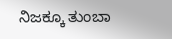ನಿಜಕ್ಕೂ ತುಂಬಾ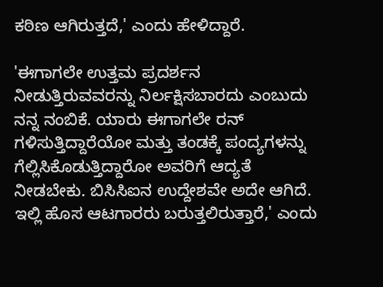ಕಠಿಣ ಆಗಿರುತ್ತದೆ,' ಎಂದು ಹೇಳಿದ್ದಾರೆ.

'ಈಗಾಗಲೇ ಉತ್ತಮ ಪ್ರದರ್ಶನ ನೀಡುತ್ತಿರುವವರನ್ನು ನಿರ್ಲಕ್ಷಿಸಬಾರದು ಎಂಬುದು ನನ್ನ ನಂಬಿಕೆ. ಯಾರು ಈಗಾಗಲೇ ರನ್ ಗಳಿಸುತ್ತಿದ್ದಾರೆಯೋ ಮತ್ತು ತಂಡಕ್ಕೆ ಪಂದ್ಯಗಳನ್ನು ಗೆಲ್ಲಿಸಿಕೊಡುತ್ತಿದ್ದಾರೋ ಅವರಿಗೆ ಆದ್ಯತೆ ನೀಡಬೇಕು. ಬಿಸಿಸಿಐನ ಉದ್ದೇಶವೇ ಅದೇ ಆಗಿದೆ. ಇಲ್ಲಿ ಹೊಸ ಆಟಗಾರರು ಬರುತ್ತಲಿರುತ್ತಾರೆ,' ಎಂದು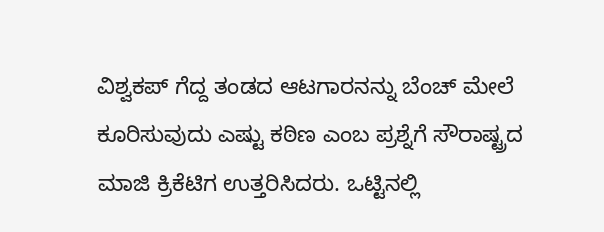ವಿಶ್ವಕಪ್ ಗೆದ್ದ ತಂಡದ ಆಟಗಾರನನ್ನು ಬೆಂಚ್ ಮೇಲೆ ಕೂರಿಸುವುದು ಎಷ್ಟು ಕಠಿಣ ಎಂಬ ಪ್ರಶ್ನೆಗೆ ಸೌರಾಷ್ಟ್ರದ ಮಾಜಿ ಕ್ರಿಕೆಟಿಗ ಉತ್ತರಿಸಿದರು. ಒಟ್ಟಿನಲ್ಲಿ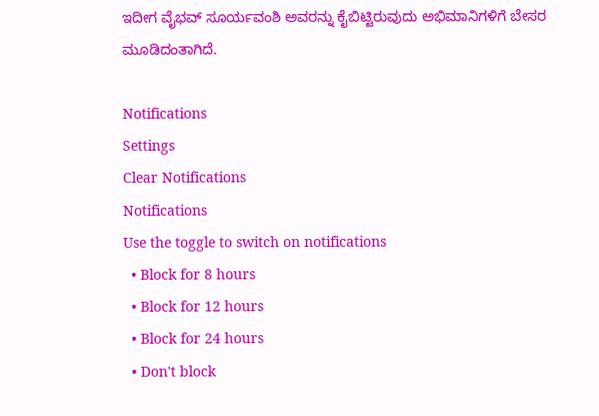ಇದೀಗ ವೈಭವ್ ಸೂರ್ಯವಂಶಿ ಅವರನ್ನು ಕೈಬಿಟ್ಟಿರುವುದು ಅಭಿಮಾನಿಗಳಿಗೆ ಬೇಸರ ಮೂಡಿದಂತಾಗಿದೆ.

Notifications
Settings
Clear Notifications
Notifications
Use the toggle to switch on notifications
  • Block for 8 hours
  • Block for 12 hours
  • Block for 24 hours
  • Don't block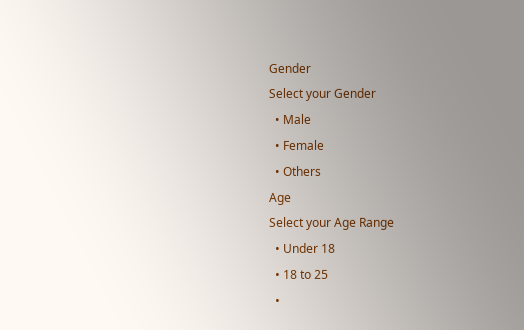Gender
Select your Gender
  • Male
  • Female
  • Others
Age
Select your Age Range
  • Under 18
  • 18 to 25
  •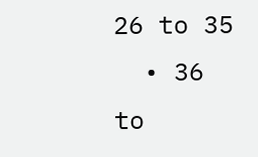26 to 35
  • 36 to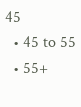45
  • 45 to 55
  • 55+